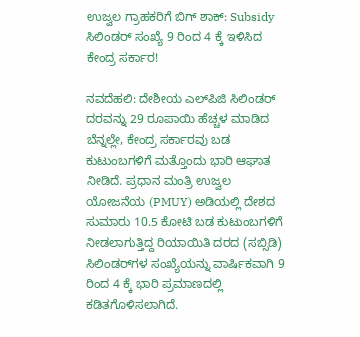ಉಜ್ವಲ ಗ್ರಾಹಕರಿಗೆ ಬಿಗ್ ಶಾಕ್: Subsidy ಸಿಲಿಂಡರ್ ಸಂಖ್ಯೆ 9 ರಿಂದ 4 ಕ್ಕೆ ಇಳಿಸಿದ ಕೇಂದ್ರ ಸರ್ಕಾರ!

ನವದೆಹಲಿ: ದೇಶೀಯ ಎಲ್‌ಪಿಜಿ ಸಿಲಿಂಡರ್ ದರವನ್ನು 29 ರೂಪಾಯಿ ಹೆಚ್ಚಳ ಮಾಡಿದ ಬೆನ್ನಲ್ಲೇ, ಕೇಂದ್ರ ಸರ್ಕಾರವು ಬಡ ಕುಟುಂಬಗಳಿಗೆ ಮತ್ತೊಂದು ಭಾರಿ ಆಘಾತ ನೀಡಿದೆ. ಪ್ರಧಾನ ಮಂತ್ರಿ ಉಜ್ವಲ ಯೋಜನೆಯ (PMUY) ಅಡಿಯಲ್ಲಿ ದೇಶದ ಸುಮಾರು 10.5 ಕೋಟಿ ಬಡ ಕುಟುಂಬಗಳಿಗೆ ನೀಡಲಾಗುತ್ತಿದ್ದ ರಿಯಾಯಿತಿ ದರದ (ಸಬ್ಸಿಡಿ) ಸಿಲಿಂಡರ್‌ಗಳ ಸಂಖ್ಯೆಯನ್ನು ವಾರ್ಷಿಕವಾಗಿ 9 ರಿಂದ 4 ಕ್ಕೆ ಭಾರಿ ಪ್ರಮಾಣದಲ್ಲಿ ಕಡಿತಗೊಳಿಸಲಾಗಿದೆ.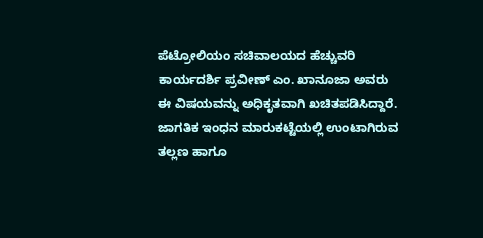ಪೆಟ್ರೋಲಿಯಂ ಸಚಿವಾಲಯದ ಹೆಚ್ಚುವರಿ ಕಾರ್ಯದರ್ಶಿ ಪ್ರವೀಣ್ ಎಂ. ಖಾನೂಜಾ ಅವರು ಈ ವಿಷಯವನ್ನು ಅಧಿಕೃತವಾಗಿ ಖಚಿತಪಡಿಸಿದ್ದಾರೆ. ಜಾಗತಿಕ ಇಂಧನ ಮಾರುಕಟ್ಟೆಯಲ್ಲಿ ಉಂಟಾಗಿರುವ ತಲ್ಲಣ ಹಾಗೂ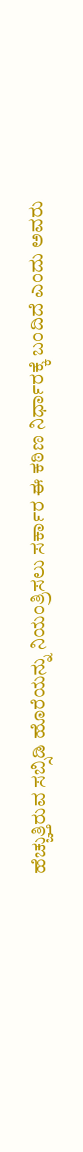ಹೆಚ್ಚುತ್ತಿರುವ ಸಬ್ಸಿಡಿ ಹೊರೆಯನ್ನು ನಿಯಂತ್ರಿಸಲು ಸರ್ಕಾರ ಈ ಕಠಿಣ ನಿರ್ಧಾರಕ್ಕೆ ಬಂದಿದೆ ಎಂದು ಅವರು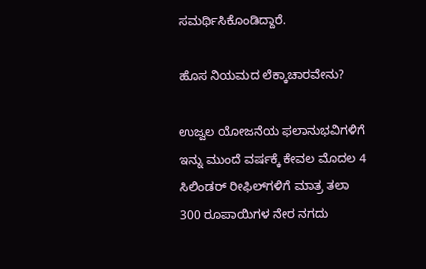ಸಮರ್ಥಿಸಿಕೊಂಡಿದ್ದಾರೆ.

ಹೊಸ ನಿಯಮದ ಲೆಕ್ಕಾಚಾರವೇನು?

ಉಜ್ವಲ ಯೋಜನೆಯ ಫಲಾನುಭವಿಗಳಿಗೆ ಇನ್ನು ಮುಂದೆ ವರ್ಷಕ್ಕೆ ಕೇವಲ ಮೊದಲ 4 ಸಿಲಿಂಡರ್ ರೀಫಿಲ್‌ಗಳಿಗೆ ಮಾತ್ರ ತಲಾ 300 ರೂಪಾಯಿಗಳ ನೇರ ನಗದು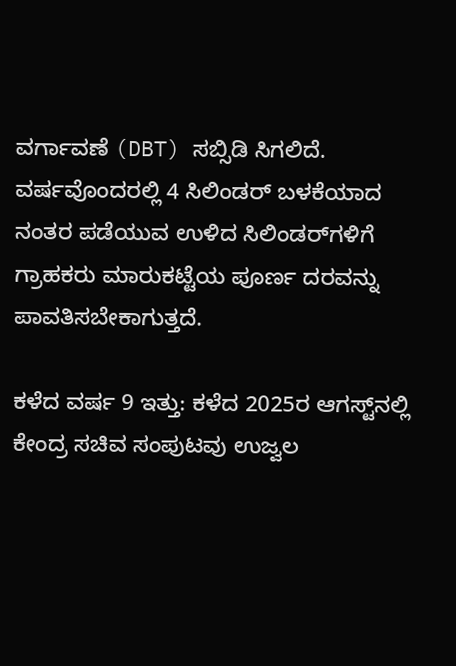ವರ್ಗಾವಣೆ (DBT) ಸಬ್ಸಿಡಿ ಸಿಗಲಿದೆ. ವರ್ಷವೊಂದರಲ್ಲಿ 4 ಸಿಲಿಂಡರ್ ಬಳಕೆಯಾದ ನಂತರ ಪಡೆಯುವ ಉಳಿದ ಸಿಲಿಂಡರ್‌ಗಳಿಗೆ ಗ್ರಾಹಕರು ಮಾರುಕಟ್ಟೆಯ ಪೂರ್ಣ ದರವನ್ನು ಪಾವತಿಸಬೇಕಾಗುತ್ತದೆ.

ಕಳೆದ ವರ್ಷ 9 ಇತ್ತು: ಕಳೆದ 2025ರ ಆಗಸ್ಟ್‌ನಲ್ಲಿ ಕೇಂದ್ರ ಸಚಿವ ಸಂಪುಟವು ಉಜ್ವಲ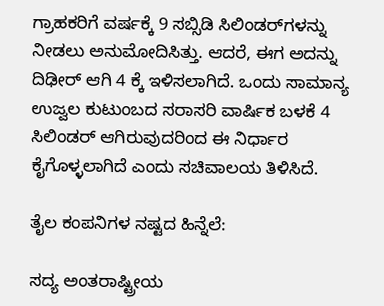ಗ್ರಾಹಕರಿಗೆ ವರ್ಷಕ್ಕೆ 9 ಸಬ್ಸಿಡಿ ಸಿಲಿಂಡರ್‌ಗಳನ್ನು ನೀಡಲು ಅನುಮೋದಿಸಿತ್ತು. ಆದರೆ, ಈಗ ಅದನ್ನು ದಿಢೀರ್ ಆಗಿ 4 ಕ್ಕೆ ಇಳಿಸಲಾಗಿದೆ. ಒಂದು ಸಾಮಾನ್ಯ ಉಜ್ವಲ ಕುಟುಂಬದ ಸರಾಸರಿ ವಾರ್ಷಿಕ ಬಳಕೆ 4 ಸಿಲಿಂಡರ್ ಆಗಿರುವುದರಿಂದ ಈ ನಿರ್ಧಾರ ಕೈಗೊಳ್ಳಲಾಗಿದೆ ಎಂದು ಸಚಿವಾಲಯ ತಿಳಿಸಿದೆ.

ತೈಲ ಕಂಪನಿಗಳ ನಷ್ಟದ ಹಿನ್ನೆಲೆ:

ಸದ್ಯ ಅಂತರಾಷ್ಟ್ರೀಯ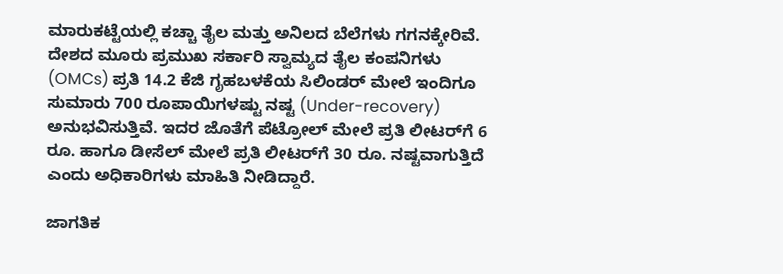ಮಾರುಕಟ್ಟೆಯಲ್ಲಿ ಕಚ್ಚಾ ತೈಲ ಮತ್ತು ಅನಿಲದ ಬೆಲೆಗಳು ಗಗನಕ್ಕೇರಿವೆ. ದೇಶದ ಮೂರು ಪ್ರಮುಖ ಸರ್ಕಾರಿ ಸ್ವಾಮ್ಯದ ತೈಲ ಕಂಪನಿಗಳು (OMCs) ಪ್ರತಿ 14.2 ಕೆಜಿ ಗೃಹಬಳಕೆಯ ಸಿಲಿಂಡರ್ ಮೇಲೆ ಇಂದಿಗೂ ಸುಮಾರು 700 ರೂಪಾಯಿಗಳಷ್ಟು ನಷ್ಟ (Under-recovery) ಅನುಭವಿಸುತ್ತಿವೆ. ಇದರ ಜೊತೆಗೆ ಪೆಟ್ರೋಲ್ ಮೇಲೆ ಪ್ರತಿ ಲೀಟರ್‌ಗೆ 6 ರೂ. ಹಾಗೂ ಡೀಸೆಲ್ ಮೇಲೆ ಪ್ರತಿ ಲೀಟರ್‌ಗೆ 30 ರೂ. ನಷ್ಟವಾಗುತ್ತಿದೆ ಎಂದು ಅಧಿಕಾರಿಗಳು ಮಾಹಿತಿ ನೀಡಿದ್ದಾರೆ.

ಜಾಗತಿಕ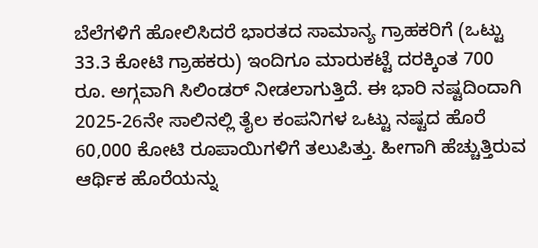ಬೆಲೆಗಳಿಗೆ ಹೋಲಿಸಿದರೆ ಭಾರತದ ಸಾಮಾನ್ಯ ಗ್ರಾಹಕರಿಗೆ (ಒಟ್ಟು 33.3 ಕೋಟಿ ಗ್ರಾಹಕರು) ಇಂದಿಗೂ ಮಾರುಕಟ್ಟೆ ದರಕ್ಕಿಂತ 700 ರೂ. ಅಗ್ಗವಾಗಿ ಸಿಲಿಂಡರ್ ನೀಡಲಾಗುತ್ತಿದೆ. ಈ ಭಾರಿ ನಷ್ಟದಿಂದಾಗಿ 2025-26ನೇ ಸಾಲಿನಲ್ಲಿ ತೈಲ ಕಂಪನಿಗಳ ಒಟ್ಟು ನಷ್ಟದ ಹೊರೆ 60,000 ಕೋಟಿ ರೂಪಾಯಿಗಳಿಗೆ ತಲುಪಿತ್ತು. ಹೀಗಾಗಿ ಹೆಚ್ಚುತ್ತಿರುವ ಆರ್ಥಿಕ ಹೊರೆಯನ್ನು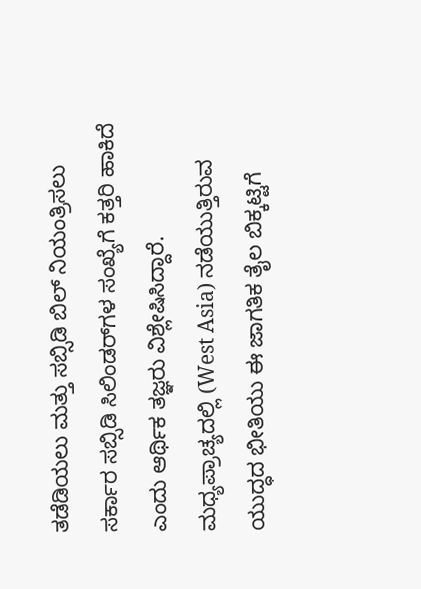ತಡೆಡಿಯಲು ಮತ್ತು ಸಬ್ಸಿಡಿ ಬಿಲ್ ನಿಯಂತ್ರಿಸಲು ಸರ್ಕಾರ ಸಬ್ಸಿಡಿ ಸಿಲಿಂಡರ್‌ಗಳ ಸಂಖ್ಯೆಗೆ ಕತ್ತರಿ ಹಾಕಿದೆ ಎಂದು ಆರ್ಥಿಕ ತಜ್ಞರು ವಿಶ್ಲೇಷಿಸಿದ್ದಾರೆ. ಮಧ್ಯಪ್ರಾಚ್ಯದಲ್ಲಿ (West Asia) ನಡೆಯುತ್ತಿರುವ ಯುದ್ಧದ ಭೀತಿಯು ಈ ಜಾಗತಿಕ ತೈಲ ಬಿಕ್ಕಟ್ಟಿಗೆ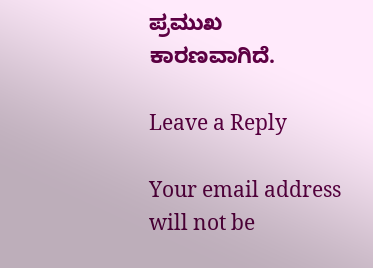ಪ್ರಮುಖ ಕಾರಣವಾಗಿದೆ.

Leave a Reply

Your email address will not be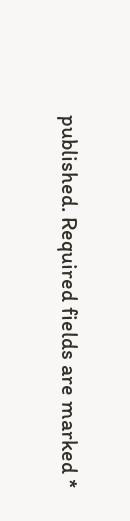published. Required fields are marked *